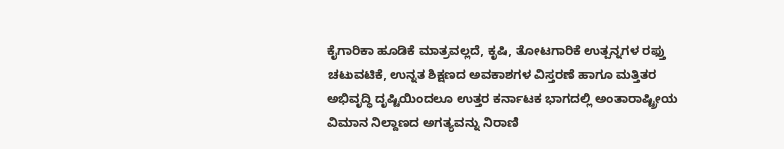ಕೈಗಾರಿಕಾ ಹೂಡಿಕೆ ಮಾತ್ರವಲ್ಲದೆ, ಕೃಷಿ, ತೋಟಗಾರಿಕೆ ಉತ್ಪನ್ನಗಳ ರಫ್ತು ಚಟುವಟಿಕೆ, ಉನ್ನತ ಶಿಕ್ಷಣದ ಅವಕಾಶಗಳ ವಿಸ್ತರಣೆ ಹಾಗೂ ಮತ್ತಿತರ ಅಭಿವೃದ್ಧಿ ದೃಷ್ಟಿಯಿಂದಲೂ ಉತ್ತರ ಕರ್ನಾಟಕ ಭಾಗದಲ್ಲಿ ಅಂತಾರಾಷ್ಟ್ರೀಯ ವಿಮಾನ ನಿಲ್ದಾಣದ ಅಗತ್ಯವನ್ನು ನಿರಾಣಿ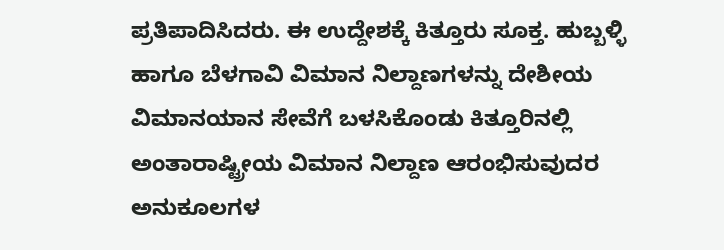ಪ್ರತಿಪಾದಿಸಿದರು. ಈ ಉದ್ದೇಶಕ್ಕೆ ಕಿತ್ತೂರು ಸೂಕ್ತ. ಹುಬ್ಬಳ್ಳಿ ಹಾಗೂ ಬೆಳಗಾವಿ ವಿಮಾನ ನಿಲ್ದಾಣಗಳನ್ನು ದೇಶೀಯ ವಿಮಾನಯಾನ ಸೇವೆಗೆ ಬಳಸಿಕೊಂಡು ಕಿತ್ತೂರಿನಲ್ಲಿ ಅಂತಾರಾಷ್ಟ್ರೀಯ ವಿಮಾನ ನಿಲ್ದಾಣ ಆರಂಭಿಸುವುದರ ಅನುಕೂಲಗಳ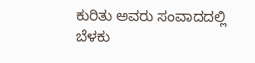ಕುರಿತು ಅವರು ಸಂವಾದದಲ್ಲಿ ಬೆಳಕು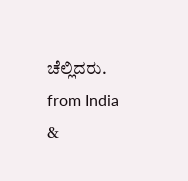ಚೆಲ್ಲಿದರು.
from India &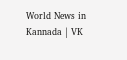World News in Kannada | VK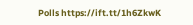Polls https://ift.tt/1h6ZkwK